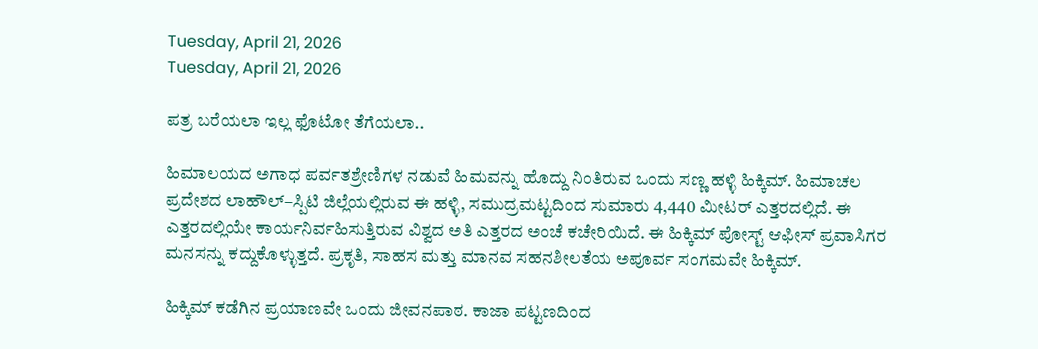Tuesday, April 21, 2026
Tuesday, April 21, 2026

ಪತ್ರ ಬರೆಯಲಾ ಇಲ್ಲ ಫೊಟೋ ತೆಗೆಯಲಾ..

ಹಿಮಾಲಯದ ಅಗಾಧ ಪರ್ವತಶ್ರೇಣಿಗಳ ನಡುವೆ ಹಿಮವನ್ನು ಹೊದ್ದು ನಿಂತಿರುವ ಒಂದು ಸಣ್ಣ ಹಳ್ಳಿ ಹಿಕ್ಕಿಮ್. ಹಿಮಾಚಲ ಪ್ರದೇಶದ ಲಾಹೌಲ್–ಸ್ಪಿಟಿ ಜಿಲ್ಲೆಯಲ್ಲಿರುವ ಈ ಹಳ್ಳಿ, ಸಮುದ್ರಮಟ್ಟದಿಂದ ಸುಮಾರು 4,440 ಮೀಟರ್ ಎತ್ತರದಲ್ಲಿದೆ. ಈ ಎತ್ತರದಲ್ಲಿಯೇ ಕಾರ್ಯನಿರ್ವಹಿಸುತ್ತಿರುವ ವಿಶ್ವದ ಅತಿ ಎತ್ತರದ ಅಂಚೆ ಕಚೇರಿಯಿದೆ. ಈ ಹಿಕ್ಕಿಮ್‌ ಪೋಸ್ಟ್‌ ಆಫೀಸ್‌ ಪ್ರವಾಸಿಗರ ಮನಸನ್ನು ಕದ್ದುಕೊಳ್ಳುತ್ತದೆ. ಪ್ರಕೃತಿ, ಸಾಹಸ ಮತ್ತು ಮಾನವ ಸಹನಶೀಲತೆಯ ಅಪೂರ್ವ ಸಂಗಮವೇ ಹಿಕ್ಕಿಮ್.

ಹಿಕ್ಕಿಮ್ ಕಡೆಗಿನ ಪ್ರಯಾಣವೇ ಒಂದು ಜೀವನಪಾಠ. ಕಾಜಾ ಪಟ್ಟಣದಿಂದ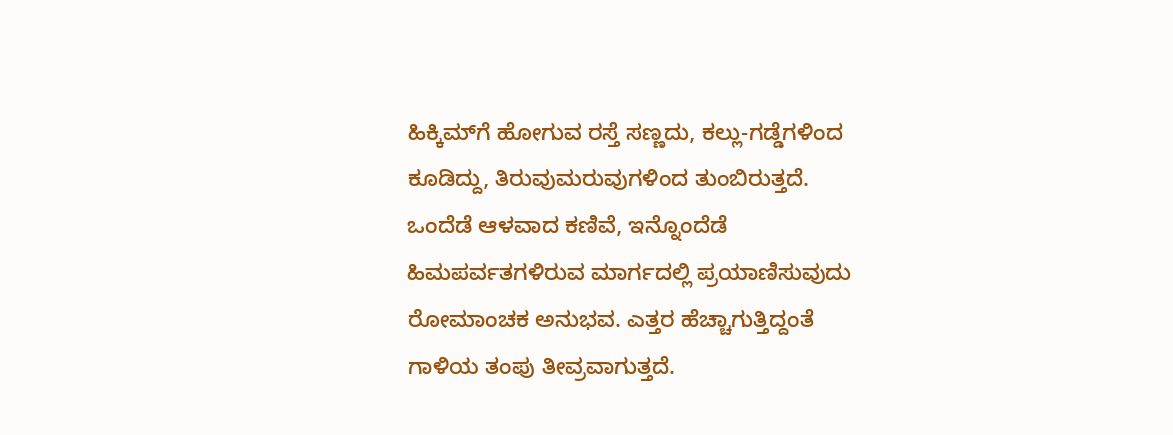ಹಿಕ್ಕಿಮ್‌ಗೆ ಹೋಗುವ ರಸ್ತೆ ಸಣ್ಣದು, ಕಲ್ಲು-ಗಡ್ಡೆಗಳಿಂದ ಕೂಡಿದ್ದು, ತಿರುವುಮರುವುಗಳಿಂದ ತುಂಬಿರುತ್ತದೆ. ಒಂದೆಡೆ ಆಳವಾದ ಕಣಿವೆ, ಇನ್ನೊಂದೆಡೆ ಹಿಮಪರ್ವತಗಳಿರುವ ಮಾರ್ಗದಲ್ಲಿ ಪ್ರಯಾಣಿಸುವುದು ರೋಮಾಂಚಕ ಅನುಭವ. ಎತ್ತರ ಹೆಚ್ಚಾಗುತ್ತಿದ್ದಂತೆ ಗಾಳಿಯ ತಂಪು ತೀವ್ರವಾಗುತ್ತದೆ.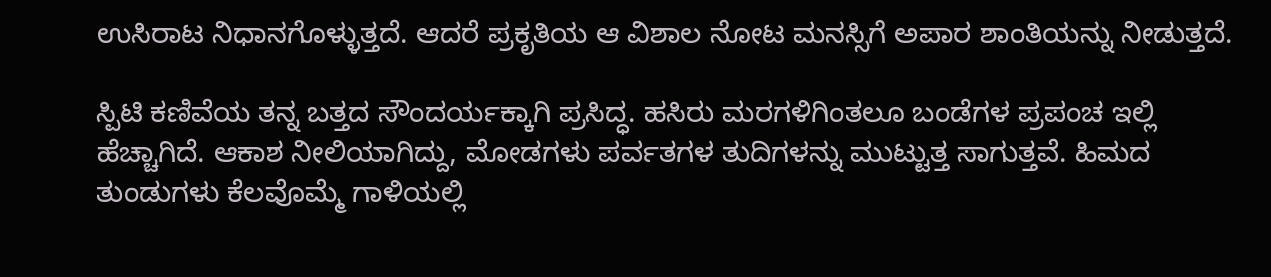ಉಸಿರಾಟ ನಿಧಾನಗೊಳ್ಳುತ್ತದೆ. ಆದರೆ ಪ್ರಕೃತಿಯ ಆ ವಿಶಾಲ ನೋಟ ಮನಸ್ಸಿಗೆ ಅಪಾರ ಶಾಂತಿಯನ್ನು ನೀಡುತ್ತದೆ.

ಸ್ಪಿಟಿ ಕಣಿವೆಯ ತನ್ನ ಬತ್ತದ ಸೌಂದರ್ಯಕ್ಕಾಗಿ ಪ್ರಸಿದ್ಧ. ಹಸಿರು ಮರಗಳಿಗಿಂತಲೂ ಬಂಡೆಗಳ ಪ್ರಪಂಚ ಇಲ್ಲಿ ಹೆಚ್ಚಾಗಿದೆ. ಆಕಾಶ ನೀಲಿಯಾಗಿದ್ದು, ಮೋಡಗಳು ಪರ್ವತಗಳ ತುದಿಗಳನ್ನು ಮುಟ್ಟುತ್ತ ಸಾಗುತ್ತವೆ. ಹಿಮದ ತುಂಡುಗಳು ಕೆಲವೊಮ್ಮೆ ಗಾಳಿಯಲ್ಲಿ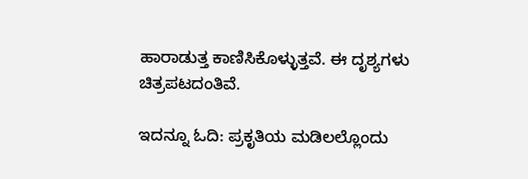ಹಾರಾಡುತ್ತ ಕಾಣಿಸಿಕೊಳ್ಳುತ್ತವೆ. ಈ ದೃಶ್ಯಗಳು ಚಿತ್ರಪಟದಂತಿವೆ.

ಇದನ್ನೂ ಓದಿ: ಪ್ರಕೃತಿಯ ಮಡಿಲಲ್ಲೊಂದು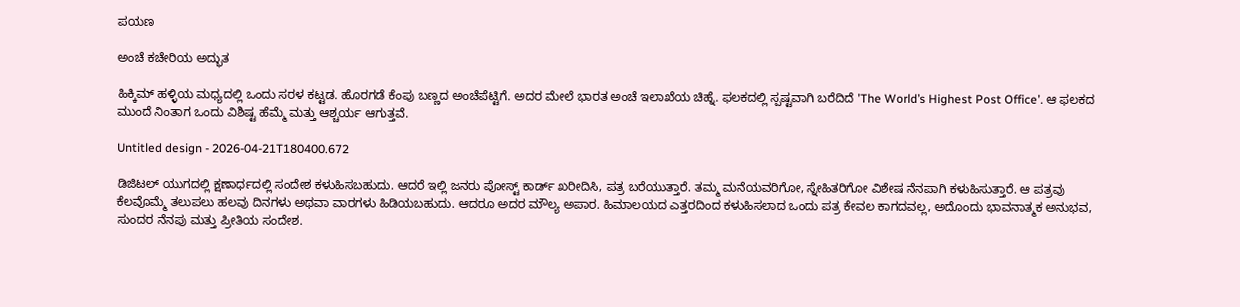ಪಯಣ

ಅಂಚೆ ಕಚೇರಿಯ ಅದ್ಭುತ

ಹಿಕ್ಕಿಮ್ ಹಳ್ಳಿಯ ಮಧ್ಯದಲ್ಲಿ ಒಂದು ಸರಳ ಕಟ್ಟಡ. ಹೊರಗಡೆ ಕೆಂಪು ಬಣ್ಣದ ಅಂಚೆಪೆಟ್ಟಿಗೆ. ಅದರ ಮೇಲೆ ಭಾರತ ಅಂಚೆ ಇಲಾಖೆಯ ಚಿಹ್ನೆ. ಫಲಕದಲ್ಲಿ ಸ್ಪಷ್ಟವಾಗಿ ಬರೆದಿದೆ ʼThe World’s Highest Post Officeʼ. ಆ ಫಲಕದ ಮುಂದೆ ನಿಂತಾಗ ಒಂದು ವಿಶಿಷ್ಟ ಹೆಮ್ಮೆ ಮತ್ತು ಆಶ್ಚರ್ಯ ಆಗುತ್ತವೆ.

Untitled design - 2026-04-21T180400.672

ಡಿಜಿಟಲ್ ಯುಗದಲ್ಲಿ ಕ್ಷಣಾರ್ಧದಲ್ಲಿ ಸಂದೇಶ ಕಳುಹಿಸಬಹುದು. ಆದರೆ ಇಲ್ಲಿ ಜನರು ಪೋಸ್ಟ್ ಕಾರ್ಡ್ ಖರೀದಿಸಿ, ಪತ್ರ ಬರೆಯುತ್ತಾರೆ. ತಮ್ಮ ಮನೆಯವರಿಗೋ, ಸ್ನೇಹಿತರಿಗೋ ವಿಶೇಷ ನೆನಪಾಗಿ ಕಳುಹಿಸುತ್ತಾರೆ. ಆ ಪತ್ರವು ಕೆಲವೊಮ್ಮೆ ತಲುಪಲು ಹಲವು ದಿನಗಳು ಅಥವಾ ವಾರಗಳು ಹಿಡಿಯಬಹುದು. ಆದರೂ ಅದರ ಮೌಲ್ಯ ಅಪಾರ. ಹಿಮಾಲಯದ ಎತ್ತರದಿಂದ ಕಳುಹಿಸಲಾದ ಒಂದು ಪತ್ರ ಕೇವಲ ಕಾಗದವಲ್ಲ, ಅದೊಂದು ಭಾವನಾತ್ಮಕ ಅನುಭವ, ಸುಂದರ ನೆನಪು ಮತ್ತು ಪ್ರೀತಿಯ ಸಂದೇಶ.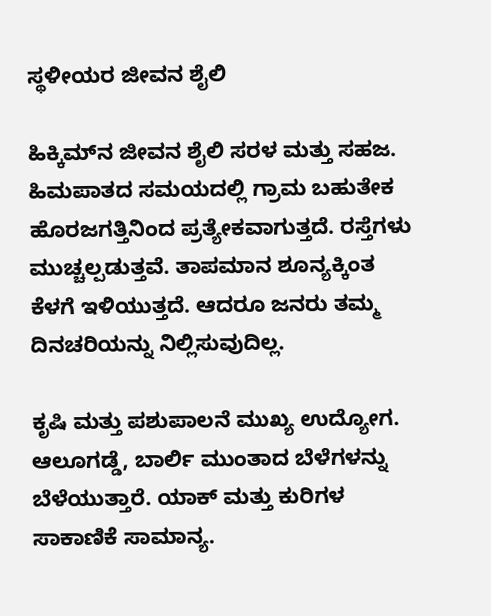ಸ್ಥಳೀಯರ ಜೀವನ ಶೈಲಿ

ಹಿಕ್ಕಿಮ್‌ನ ಜೀವನ ಶೈಲಿ ಸರಳ ಮತ್ತು ಸಹಜ. ಹಿಮಪಾತದ ಸಮಯದಲ್ಲಿ ಗ್ರಾಮ ಬಹುತೇಕ ಹೊರಜಗತ್ತಿನಿಂದ ಪ್ರತ್ಯೇಕವಾಗುತ್ತದೆ. ರಸ್ತೆಗಳು ಮುಚ್ಚಲ್ಪಡುತ್ತವೆ. ತಾಪಮಾನ ಶೂನ್ಯಕ್ಕಿಂತ ಕೆಳಗೆ ಇಳಿಯುತ್ತದೆ. ಆದರೂ ಜನರು ತಮ್ಮ ದಿನಚರಿಯನ್ನು ನಿಲ್ಲಿಸುವುದಿಲ್ಲ.

ಕೃಷಿ ಮತ್ತು ಪಶುಪಾಲನೆ ಮುಖ್ಯ ಉದ್ಯೋಗ. ಆಲೂಗಡ್ಡೆ, ಬಾರ್ಲಿ ಮುಂತಾದ ಬೆಳೆಗಳನ್ನು ಬೆಳೆಯುತ್ತಾರೆ. ಯಾಕ್ ಮತ್ತು ಕುರಿಗಳ ಸಾಕಾಣಿಕೆ ಸಾಮಾನ್ಯ.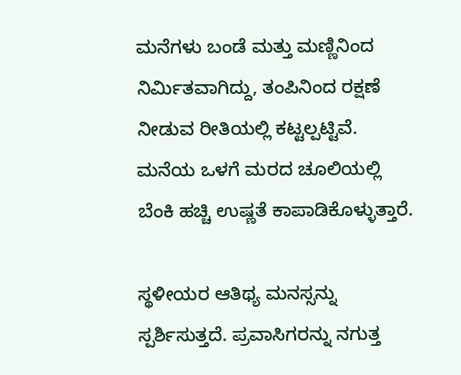ಮನೆಗಳು ಬಂಡೆ ಮತ್ತು ಮಣ್ಣಿನಿಂದ ನಿರ್ಮಿತವಾಗಿದ್ದು, ತಂಪಿನಿಂದ ರಕ್ಷಣೆ ನೀಡುವ ರೀತಿಯಲ್ಲಿ ಕಟ್ಟಲ್ಪಟ್ಟಿವೆ. ಮನೆಯ ಒಳಗೆ ಮರದ ಚೂಲಿಯಲ್ಲಿ ಬೆಂಕಿ ಹಚ್ಚಿ ಉಷ್ಣತೆ ಕಾಪಾಡಿಕೊಳ್ಳುತ್ತಾರೆ.

ಸ್ಥಳೀಯರ ಆತಿಥ್ಯ ಮನಸ್ಸನ್ನು ಸ್ಪರ್ಶಿಸುತ್ತದೆ. ಪ್ರವಾಸಿಗರನ್ನು ನಗುತ್ತ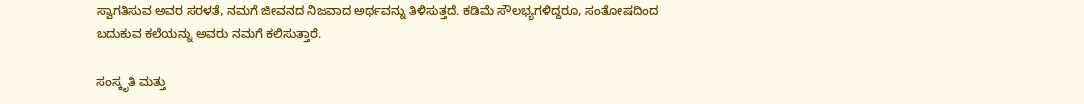ಸ್ವಾಗತಿಸುವ ಅವರ ಸರಳತೆ, ನಮಗೆ ಜೀವನದ ನಿಜವಾದ ಅರ್ಥವನ್ನು ತಿಳಿಸುತ್ತದೆ. ಕಡಿಮೆ ಸೌಲಭ್ಯಗಳಿದ್ದರೂ, ಸಂತೋಷದಿಂದ ಬದುಕುವ ಕಲೆಯನ್ನು ಅವರು ನಮಗೆ ಕಲಿಸುತ್ತಾರೆ.

ಸಂಸ್ಕೃತಿ ಮತ್ತು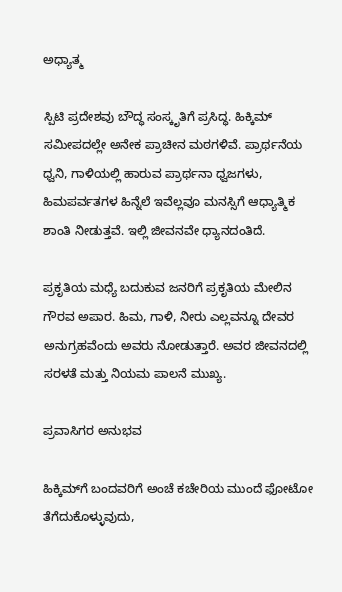ಅಧ್ಯಾತ್ಮ

ಸ್ಪಿಟಿ ಪ್ರದೇಶವು ಬೌದ್ಧ ಸಂಸ್ಕೃತಿಗೆ ಪ್ರಸಿದ್ಧ. ಹಿಕ್ಕಿಮ್ ಸಮೀಪದಲ್ಲೇ ಅನೇಕ ಪ್ರಾಚೀನ ಮಠಗಳಿವೆ. ಪ್ರಾರ್ಥನೆಯ ಧ್ವನಿ, ಗಾಳಿಯಲ್ಲಿ ಹಾರುವ ಪ್ರಾರ್ಥನಾ ಧ್ವಜಗಳು, ಹಿಮಪರ್ವತಗಳ ಹಿನ್ನೆಲೆ ಇವೆಲ್ಲವೂ ಮನಸ್ಸಿಗೆ ಆಧ್ಯಾತ್ಮಿಕ ಶಾಂತಿ ನೀಡುತ್ತವೆ. ಇಲ್ಲಿ ಜೀವನವೇ ಧ್ಯಾನದಂತಿದೆ.

ಪ್ರಕೃತಿಯ ಮಧ್ಯೆ ಬದುಕುವ ಜನರಿಗೆ ಪ್ರಕೃತಿಯ ಮೇಲಿನ ಗೌರವ ಅಪಾರ. ಹಿಮ, ಗಾಳಿ, ನೀರು ಎಲ್ಲವನ್ನೂ ದೇವರ ಅನುಗ್ರಹವೆಂದು ಅವರು ನೋಡುತ್ತಾರೆ. ಅವರ ಜೀವನದಲ್ಲಿ ಸರಳತೆ ಮತ್ತು ನಿಯಮ ಪಾಲನೆ ಮುಖ್ಯ.

ಪ್ರವಾಸಿಗರ ಅನುಭವ

ಹಿಕ್ಕಿಮ್‌ಗೆ ಬಂದವರಿಗೆ ಅಂಚೆ ಕಚೇರಿಯ ಮುಂದೆ ಫೋಟೋ ತೆಗೆದುಕೊಳ್ಳುವುದು,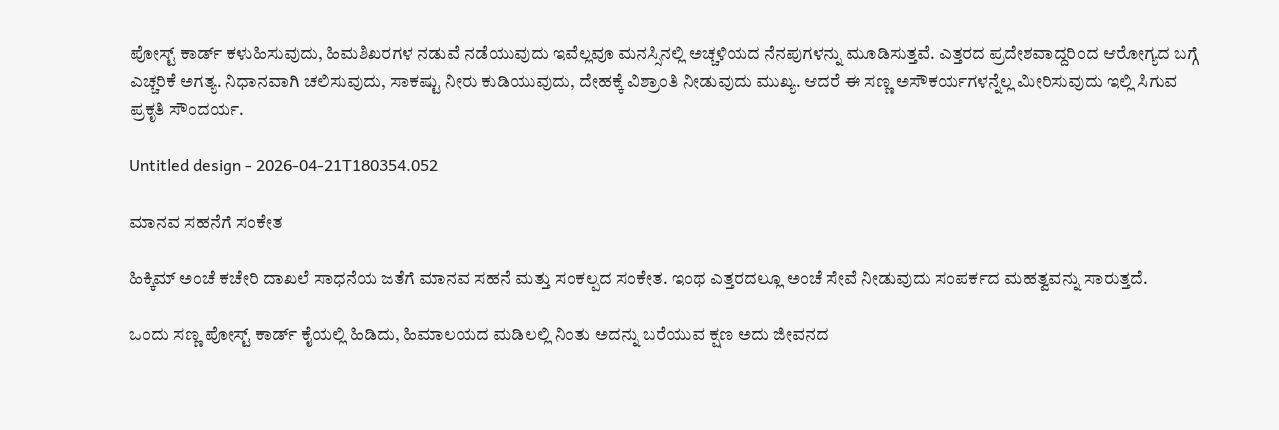ಪೋಸ್ಟ್ ಕಾರ್ಡ್ ಕಳುಹಿಸುವುದು, ಹಿಮಶಿಖರಗಳ ನಡುವೆ ನಡೆಯುವುದು ಇವೆಲ್ಲವೂ ಮನಸ್ಸಿನಲ್ಲಿ ಅಚ್ಚಳಿಯದ ನೆನಪುಗಳನ್ನು ಮೂಡಿಸುತ್ತವೆ. ಎತ್ತರದ ಪ್ರದೇಶವಾದ್ದರಿಂದ ಆರೋಗ್ಯದ ಬಗ್ಗೆ ಎಚ್ಚರಿಕೆ ಅಗತ್ಯ. ನಿಧಾನವಾಗಿ ಚಲಿಸುವುದು, ಸಾಕಷ್ಟು ನೀರು ಕುಡಿಯುವುದು, ದೇಹಕ್ಕೆ ವಿಶ್ರಾಂತಿ ನೀಡುವುದು ಮುಖ್ಯ. ಆದರೆ ಈ ಸಣ್ಣ ಅಸೌಕರ್ಯಗಳನ್ನೆಲ್ಲ ಮೀರಿಸುವುದು ಇಲ್ಲಿ ಸಿಗುವ ಪ್ರಕೃತಿ ಸೌಂದರ್ಯ.

Untitled design - 2026-04-21T180354.052

ಮಾನವ ಸಹನೆಗೆ ಸಂಕೇತ

ಹಿಕ್ಕಿಮ್ ಅಂಚೆ ಕಚೇರಿ ದಾಖಲೆ ಸಾಧನೆಯ ಜತೆಗೆ ಮಾನವ ಸಹನೆ ಮತ್ತು ಸಂಕಲ್ಪದ ಸಂಕೇತ. ಇಂಥ ಎತ್ತರದಲ್ಲೂ ಅಂಚೆ ಸೇವೆ ನೀಡುವುದು ಸಂಪರ್ಕದ ಮಹತ್ವವನ್ನು ಸಾರುತ್ತದೆ.

ಒಂದು ಸಣ್ಣ ಪೋಸ್ಟ್ ಕಾರ್ಡ್ ಕೈಯಲ್ಲಿ ಹಿಡಿದು, ಹಿಮಾಲಯದ ಮಡಿಲಲ್ಲಿ ನಿಂತು ಅದನ್ನು ಬರೆಯುವ ಕ್ಷಣ ಅದು ಜೀವನದ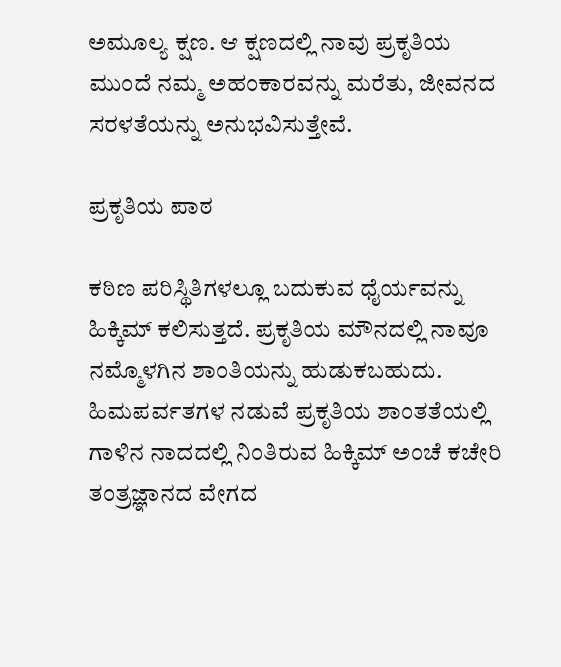ಅಮೂಲ್ಯ ಕ್ಷಣ. ಆ ಕ್ಷಣದಲ್ಲಿ ನಾವು ಪ್ರಕೃತಿಯ ಮುಂದೆ ನಮ್ಮ ಅಹಂಕಾರವನ್ನು ಮರೆತು, ಜೀವನದ ಸರಳತೆಯನ್ನು ಅನುಭವಿಸುತ್ತೇವೆ.

ಪ್ರಕೃತಿಯ ಪಾಠ

ಕಠಿಣ ಪರಿಸ್ಥಿತಿಗಳಲ್ಲೂ ಬದುಕುವ ಧೈರ್ಯವನ್ನು ಹಿಕ್ಕಿಮ್‌ ಕಲಿಸುತ್ತದೆ. ಪ್ರಕೃತಿಯ ಮೌನದಲ್ಲಿ ನಾವೂ ನಮ್ಮೊಳಗಿನ ಶಾಂತಿಯನ್ನು ಹುಡುಕಬಹುದು. ಹಿಮಪರ್ವತಗಳ ನಡುವೆ ಪ್ರಕೃತಿಯ ಶಾಂತತೆಯಲ್ಲಿ ಗಾಳಿನ ನಾದದಲ್ಲಿ ನಿಂತಿರುವ ಹಿಕ್ಕಿಮ್ ಅಂಚೆ ಕಚೇರಿ ತಂತ್ರಜ್ಞಾನದ ವೇಗದ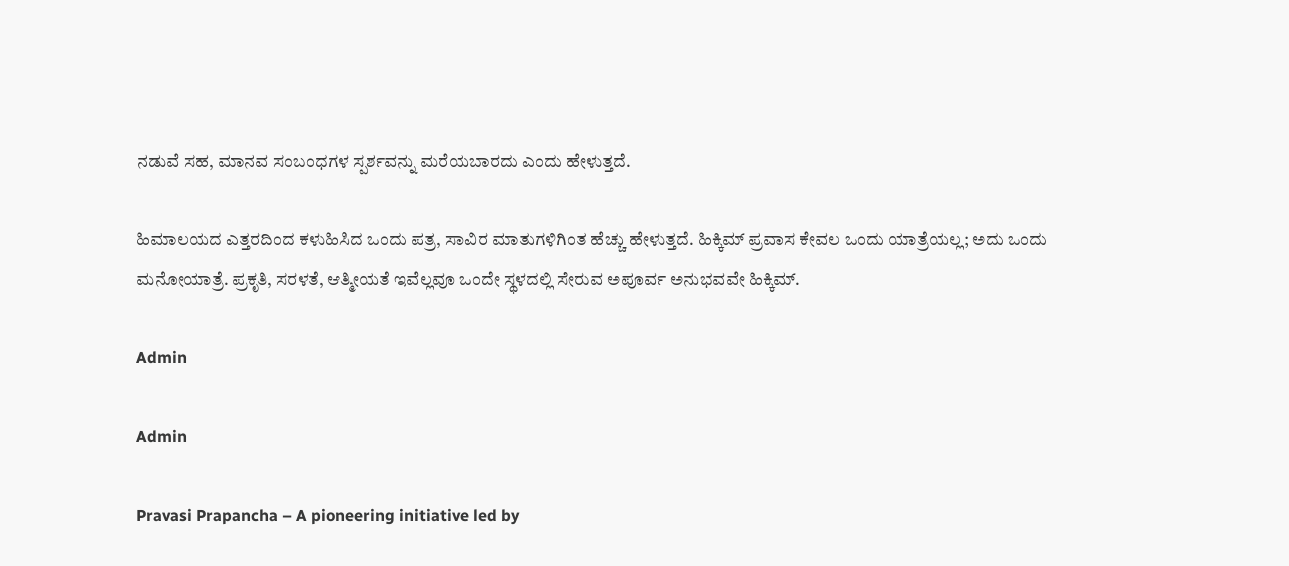ನಡುವೆ ಸಹ, ಮಾನವ ಸಂಬಂಧಗಳ ಸ್ಪರ್ಶವನ್ನು ಮರೆಯಬಾರದು ಎಂದು ಹೇಳುತ್ತದೆ.

ಹಿಮಾಲಯದ ಎತ್ತರದಿಂದ ಕಳುಹಿಸಿದ ಒಂದು ಪತ್ರ, ಸಾವಿರ ಮಾತುಗಳಿಗಿಂತ ಹೆಚ್ಚು ಹೇಳುತ್ತದೆ. ಹಿಕ್ಕಿಮ್ ಪ್ರವಾಸ ಕೇವಲ ಒಂದು ಯಾತ್ರೆಯಲ್ಲ; ಅದು ಒಂದು ಮನೋಯಾತ್ರೆ. ಪ್ರಕೃತಿ, ಸರಳತೆ, ಆತ್ಮೀಯತೆ ಇವೆಲ್ಲವೂ ಒಂದೇ ಸ್ಥಳದಲ್ಲಿ ಸೇರುವ ಅಪೂರ್ವ ಅನುಭವವೇ ಹಿಕ್ಕಿಮ್.

Admin

Admin

Pravasi Prapancha – A pioneering initiative led by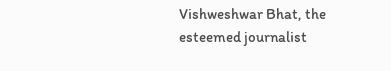Vishweshwar Bhat, the esteemed journalist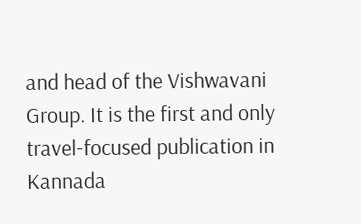and head of the Vishwavani Group. It is the first and only travel-focused publication in Kannada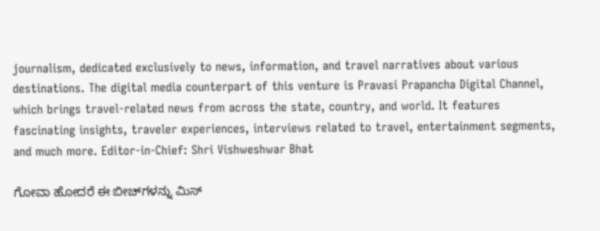journalism, dedicated exclusively to news, information, and travel narratives about various destinations. The digital media counterpart of this venture is Pravasi Prapancha Digital Channel, which brings travel-related news from across the state, country, and world. It features fascinating insights, traveler experiences, interviews related to travel, entertainment segments, and much more. Editor-in-Chief: Shri Vishweshwar Bhat

ಗೋವಾ ಹೋದರೆ ಈ ಬೀಚ್‌ಗಳನ್ನು ಮಿಸ್‌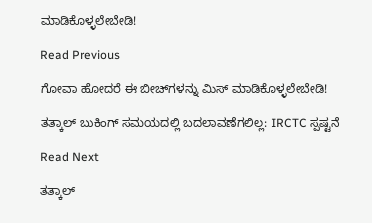ಮಾಡಿಕೊಳ್ಳಲೇಬೇಡಿ!

Read Previous

ಗೋವಾ ಹೋದರೆ ಈ ಬೀಚ್‌ಗಳನ್ನು ಮಿಸ್‌ ಮಾಡಿಕೊಳ್ಳಲೇಬೇಡಿ!

ತತ್ಕಾಲ್ ಬುಕಿಂಗ್ ಸಮಯದಲ್ಲಿ ಬದಲಾವಣೆಗಲಿಲ್ಲ: IRCTC ಸ್ಪಷ್ಟನೆ

Read Next

ತತ್ಕಾಲ್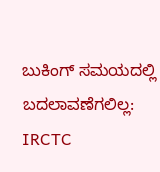ಬುಕಿಂಗ್ ಸಮಯದಲ್ಲಿ ಬದಲಾವಣೆಗಲಿಲ್ಲ: IRCTC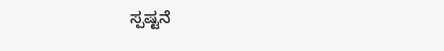ಸ್ಪಷ್ಟನೆ